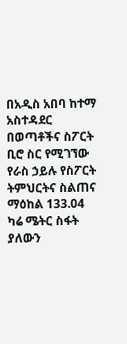በአዲስ አበባ ከተማ አስተዳደር በወጣቶችና ስፖርት ቢሮ ስር የሚገኘው የራስ ኃይሉ የስፖርት ትምህርትና ስልጠና ማዕከል 133.04 ካሬ ሜትር ስፋት ያለውን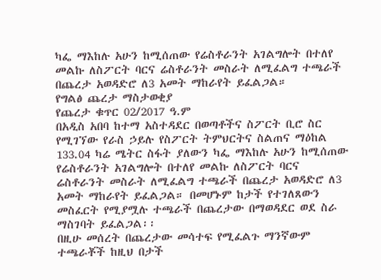ካፌ ማእከሉ አሁን ከሚሰጠው የሬስቶራንት አገልግሎት በተለየ መልኩ ለስፖርት ባርና ሬስቶራንት መስራት ለሚፈልግ ተጫራች በጨረታ አወዳድሮ ለ3 አመት ማከራየት ይፈልጋል።
የግልፅ ጨረታ ማስታወቂያ
የጨረታ ቁጥር 02/2017 ዓ.ም
በአዲስ አበባ ከተማ አስተዳደር በወጣቶችና ስፖርት ቢሮ ስር የሚገኘው የራስ ኃይሉ የስፖርት ትምህርትና ስልጠና ማዕከል 133.04 ካሬ ሜትር ስፋት ያለውን ካፌ ማእከሉ አሁን ከሚሰጠው የሬስቶራንት አገልግሎት በተለየ መልኩ ለስፖርት ባርና ሬስቶራንት መስራት ለሚፈልግ ተጫራች በጨረታ አወዳድሮ ለ3 አመት ማከራየት ይፈልጋል። በመሆኑም ከታች የተገለጸውን መስፈርት የሚያሟሉ ተጫራች በጨረታው በማወዳደር ወደ ስራ ማስገባት ይፈልጋል፡፡
በዚሁ መሰረት በጨረታው መሳተፍ የሚፈልጉ ማንኛውም ተጫራቾች ከዚህ በታች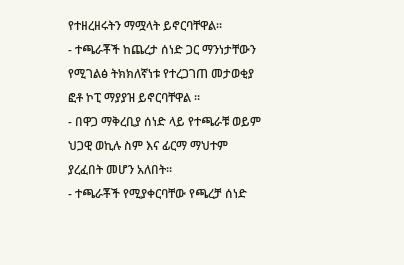የተዘረዘሩትን ማሟላት ይኖርባቸዋል፡፡
- ተጫራቾች ከጨረታ ሰነድ ጋር ማንነታቸውን የሚገልፅ ትክክለኛነቱ የተረጋገጠ መታወቂያ ፎቶ ኮፒ ማያያዝ ይኖርባቸዋል ፡፡
- በዋጋ ማቅረቢያ ሰነድ ላይ የተጫራቹ ወይም ህጋዊ ወኪሉ ስም እና ፊርማ ማህተም ያረፈበት መሆን አለበት፡፡
- ተጫራቾች የሚያቀርባቸው የጫረቻ ሰነድ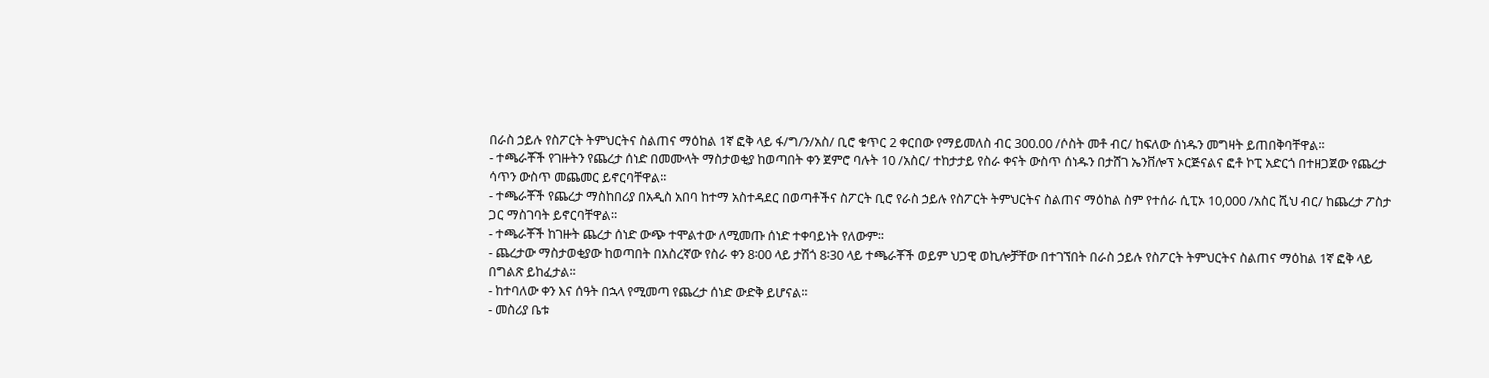በራስ ኃይሉ የስፖርት ትምህርትና ስልጠና ማዕከል 1ኛ ፎቅ ላይ ፋ/ግ/ን/አስ/ ቢሮ ቁጥር 2 ቀርበው የማይመለስ ብር 300.00 /ሶስት መቶ ብር/ ከፍለው ሰነዱን መግዛት ይጠበቅባቸዋል፡፡
- ተጫራቾች የገዙትን የጨረታ ሰነድ በመሙላት ማስታወቂያ ከወጣበት ቀን ጀምሮ ባሉት 10 /አስር/ ተከታታይ የስራ ቀናት ውስጥ ሰነዱን በታሸገ ኤንቨሎፕ ኦርጅናልና ፎቶ ኮፒ አድርጎ በተዘጋጀው የጨረታ ሳጥን ውስጥ መጨመር ይኖርባቸዋል፡፡
- ተጫራቾች የጨረታ ማስከበሪያ በአዲስ አበባ ከተማ አስተዳደር በወጣቶችና ስፖርት ቢሮ የራስ ኃይሉ የስፖርት ትምህርትና ስልጠና ማዕከል ስም የተሰራ ሲፒኦ 10,000 /አስር ሺህ ብር/ ከጨረታ ፖስታ ጋር ማስገባት ይኖርባቸዋል።
- ተጫራቾች ከገዙት ጨረታ ሰነድ ውጭ ተሞልተው ለሚመጡ ሰነድ ተቀባይነት የለውም፡፡
- ጨረታው ማስታወቂያው ከወጣበት በአስረኛው የስራ ቀን 8፡00 ላይ ታሽጎ 8፡30 ላይ ተጫራቾች ወይም ህጋዊ ወኪሎቻቸው በተገኘበት በራስ ኃይሉ የስፖርት ትምህርትና ስልጠና ማዕከል 1ኛ ፎቅ ላይ በግልጽ ይከፈታል፡፡
- ከተባለው ቀን እና ሰዓት በኋላ የሚመጣ የጨረታ ሰነድ ውድቅ ይሆናል፡፡
- መስሪያ ቤቱ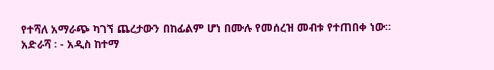የተሻለ አማራጭ ካገኘ ጨረታውን በከፊልም ሆነ በሙሉ የመሰረዝ መብቱ የተጠበቀ ነው።
አድራሻ ፡ - አዲስ ከተማ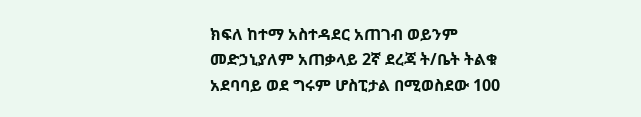ክፍለ ከተማ አስተዳደር አጠገብ ወይንም መድኃኒያለም አጠቃላይ 2ኛ ደረጃ ት/ቤት ትልቁ አደባባይ ወደ ግሩም ሆስፒታል በሚወስደው 100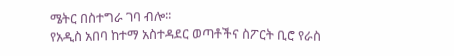ሜትር በስተግራ ገባ ብሎ፡፡
የአዲስ አበባ ከተማ አስተዳደር ወጣቶችና ስፖርት ቢሮ የራስ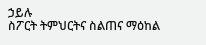ኃይሉ
ስፖርት ትምህርትና ስልጠና ማዕከል